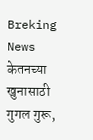Breking News
केतनच्या खुनासाठी गुगल गुरू,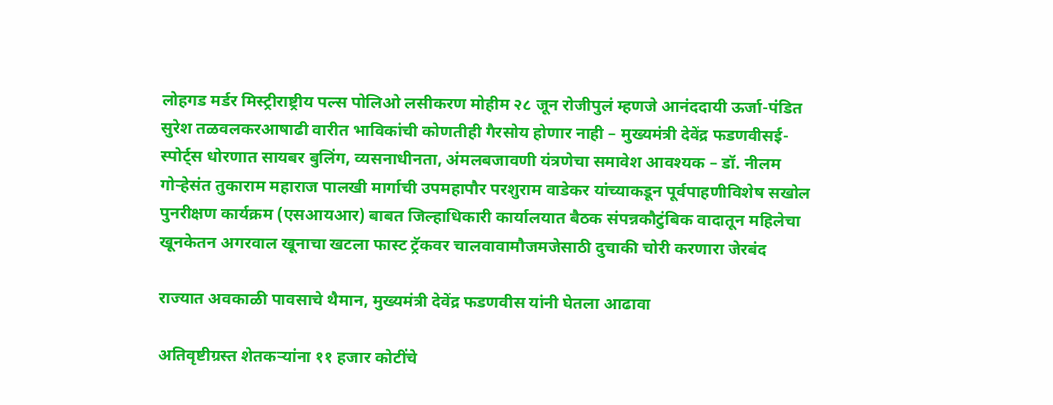लोहगड मर्डर मिस्ट्रीराष्ट्रीय पल्स पोलिओ लसीकरण मोहीम २८ जून रोजीपुलं म्हणजे आनंददायी ऊर्जा-पंडित सुरेश तळवलकरआषाढी वारीत भाविकांची कोणतीही गैरसोय होणार नाही – मुख्यमंत्री देवेंद्र फडणवीसई-स्पोर्ट्स धोरणात सायबर बुलिंग, व्यसनाधीनता, अंमलबजावणी यंत्रणेचा समावेश आवश्यक – डॉ. नीलम गोऱ्हेसंत तुकाराम महाराज पालखी मार्गाची उपमहापौर परशुराम वाडेकर यांच्याकडून पूर्वपाहणीविशेष सखोल पुनरीक्षण कार्यक्रम (एसआयआर) बाबत जिल्हाधिकारी कार्यालयात बैठक संपन्नकौटुंबिक वादातून महिलेचा खूनकेतन अगरवाल खूनाचा खटला फास्ट ट्रॅकवर चालवावामौजमजेसाठी दुचाकी चोरी करणारा जेरबंद

राज्यात अवकाळी पावसाचे थैमान, मुख्यमंत्री देवेंद्र फडणवीस यांनी घेतला आढावा

अतिवृष्टीग्रस्त शेतकर्‍यांना ११ हजार कोटींचे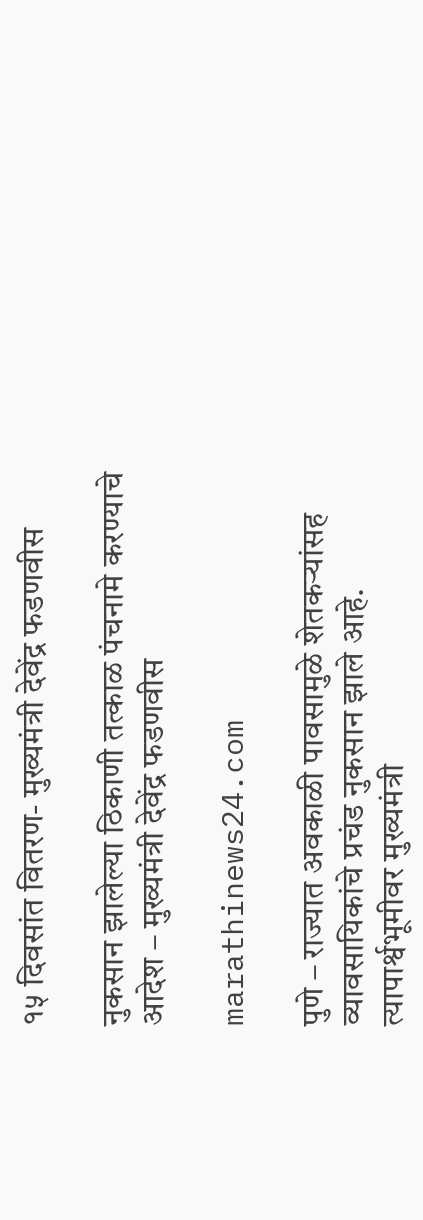१५ दिवसांत वितरण- मुख्यमंत्री देवेंद्र फडणवीस

नुकसान झालेल्या ठिकाणी तत्काळ पंचनामे करण्याचे आदेश – मुख्यमंत्री देवेंद्र फडणवीस

marathinews24.com

पुणे – राज्यात अवकाळी पावसामुळे शेतकऱ्यांसह व्यावसायिकांचे प्रचंड नुकसान झाले आहे. त्यापार्श्वभूमीवर मुख्यमंत्री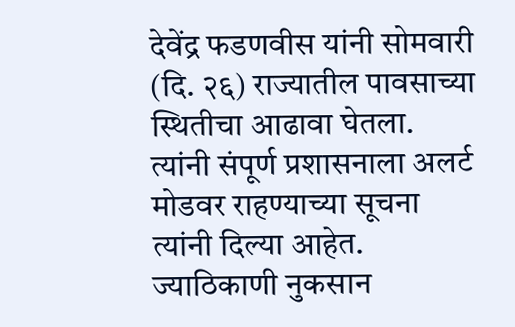देवेंद्र फडणवीस यांनी सोमवारी (दि. २६) राज्यातील पावसाच्या स्थितीचा आढावा घेतला. त्यांनी संपूर्ण प्रशासनाला अलर्ट मोडवर राहण्याच्या सूचना त्यांनी दिल्या आहेत. ज्याठिकाणी नुकसान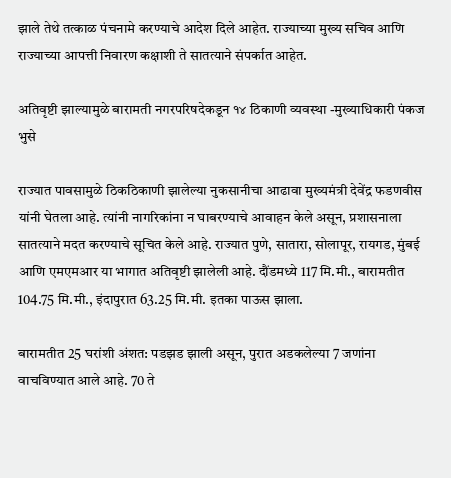झाले तेथे तत्काळ पंचनामे करण्याचे आदेश दिले आहेत. राज्याच्या मुख्य सचिव आणि राज्याच्या आपत्ती निवारण कक्षाशी ते सातत्याने संपर्कात आहेत.

अतिवृष्टी झाल्यामुळे बारामती नगरपरिषदेकडून १४ ठिकाणी व्यवस्था -मुख्याधिकारी पंकज भुसे

राज्यात पावसामुळे ठिकठिकाणी झालेल्या नुकसानीचा आढावा मुख्यमंत्री देवेंद्र फडणवीस यांनी घेतला आहे. त्यांनी नागरिकांना न घाबरण्याचे आवाहन केले असून, प्रशासनाला सातत्याने मदत करण्याचे सूचित केले आहे. राज्यात पुणे, सातारा, सोलापूर, रायगड, मुंबई आणि एमएमआर या भागात अतिवृष्टी झालेली आहे. दौंडमध्ये 117 मि.मी., बारामतीत 104.75 मि.मी., इंदापुरात 63.25 मि.मी. इतका पाऊस झाला.

बारामतीत 25 घरांशी अंशत: पडझड झाली असून, पुरात अडकलेल्या 7 जणांना वाचविण्यात आले आहे. 70 ते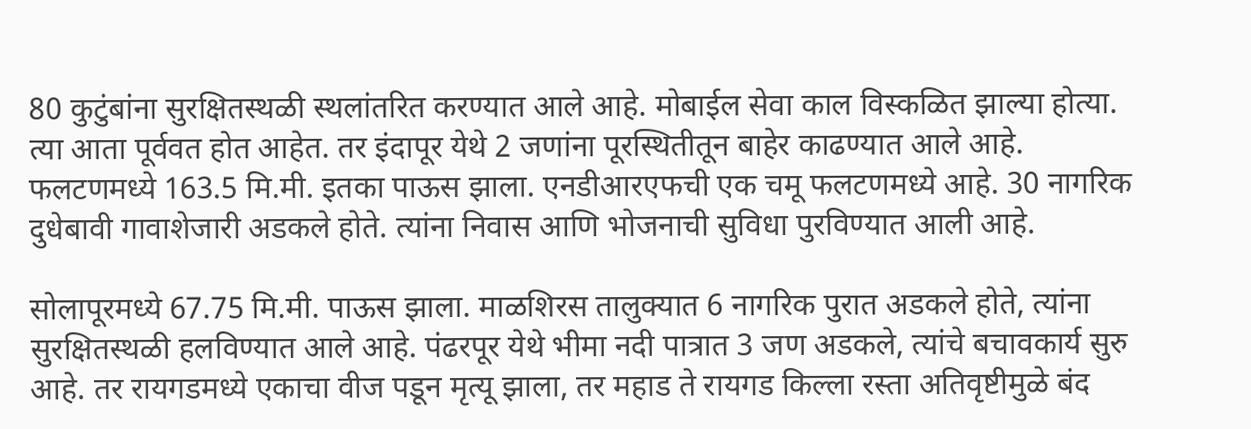80 कुटुंबांना सुरक्षितस्थळी स्थलांतरित करण्यात आले आहे. मोबाईल सेवा काल विस्कळित झाल्या होत्या. त्या आता पूर्ववत होत आहेत. तर इंदापूर येथे 2 जणांना पूरस्थितीतून बाहेर काढण्यात आले आहे. फलटणमध्ये 163.5 मि.मी. इतका पाऊस झाला. एनडीआरएफची एक चमू फलटणमध्ये आहे. 30 नागरिक दुधेबावी गावाशेजारी अडकले होते. त्यांना निवास आणि भोजनाची सुविधा पुरविण्यात आली आहे.

सोलापूरमध्ये 67.75 मि.मी. पाऊस झाला. माळशिरस तालुक्यात 6 नागरिक पुरात अडकले होते, त्यांना सुरक्षितस्थळी हलविण्यात आले आहे. पंढरपूर येथे भीमा नदी पात्रात 3 जण अडकले, त्यांचे बचावकार्य सुरु आहे. तर रायगडमध्ये एकाचा वीज पडून मृत्यू झाला, तर महाड ते रायगड किल्ला रस्ता अतिवृष्टीमुळे बंद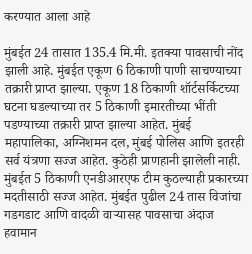करण्यात आला आहे

मुंबईत 24 तासात 135.4 मि.मी. इतक्या पावसाची नोंद झाली आहे. मुंबईत एकूण 6 ठिकाणी पाणी साचण्याच्या तक्रारी प्राप्त झाल्या. एकूण 18 ठिकाणी शॉर्टसर्किटच्या घटना घडल्याच्या तर 5 ठिकाणी इमारतीच्या भींती पडण्याच्या तक्रारी प्राप्त झाल्या आहेत. मुंबई महापालिका, अग्निशमन दल, मुंबई पोलिस आणि इतरही सर्व यंत्रणा सज्ज आहेत. कुठेही प्राणहानी झालेली नाही. मुंबईत 5 ठिकाणी एनडीआरएफ टीम कुठल्याही प्रकारच्या मदतीसाठी सज्ज आहेत. मुंबईत पुढील 24 तास विजांचा गडगडाट आणि वादळी वार्‍यासह पावसाचा अंदाज हवामान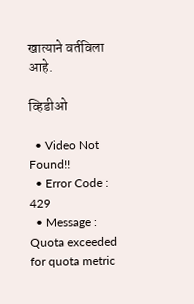खात्याने वर्तविला आहे.

व्हिडीओ

  • Video Not Found!!
  • Error Code : 429
  • Message : Quota exceeded for quota metric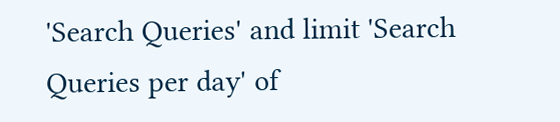'Search Queries' and limit 'Search Queries per day' of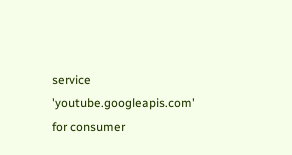service 'youtube.googleapis.com' for consumer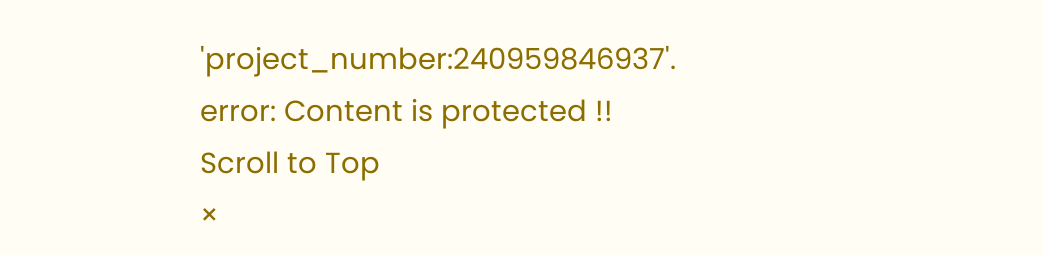'project_number:240959846937'.
error: Content is protected !!
Scroll to Top
×